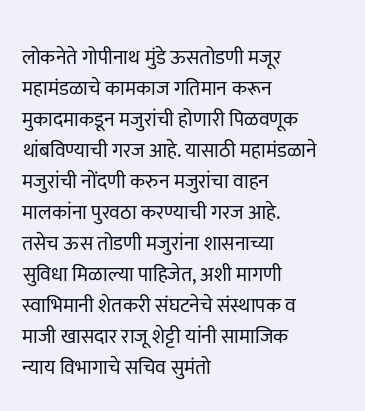लोकनेते गोपीनाथ मुंडे ऊसतोडणी मजूर महामंडळाचे कामकाज गतिमान करून मुकादमाकडून मजुरांची होणारी पिळवणूक थांबविण्याची गरज आहे. यासाठी महामंडळाने मजुरांची नोंदणी करुन मजुरांचा वाहन मालकांना पुरवठा करण्याची गरज आहे. तसेच ऊस तोडणी मजुरांना शासनाच्या सुविधा मिळाल्या पाहिजेत, अशी मागणी स्वाभिमानी शेतकरी संघटनेचे संस्थापक व माजी खासदार राजू शेट्टी यांनी सामाजिक न्याय विभागाचे सचिव सुमंतो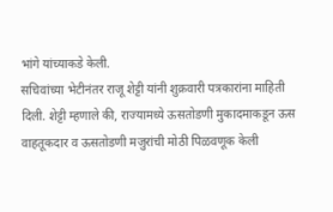भांगे यांच्याकडे केली.
सचिवांच्या भेटीनंतर राजू शेट्टी यांनी शुक्रवारी पत्रकारांना माहिती दिली. शेट्टी म्हणाले की, राज्यामध्ये ऊसतोडणी मुकादमाकडून ऊस वाहतूकदार व ऊसतोडणी मजुरांची मोठी पिळवणूक केली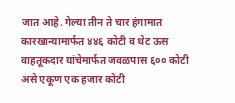जात आहे. गेल्या तीन ते चार हंगामात कारखान्यामार्फत ४४६ कोटी व थेट ऊस वाहतूकदार यांचेमार्फत जवळपास ६०० कोटी असे एकूण एक हजार कोटी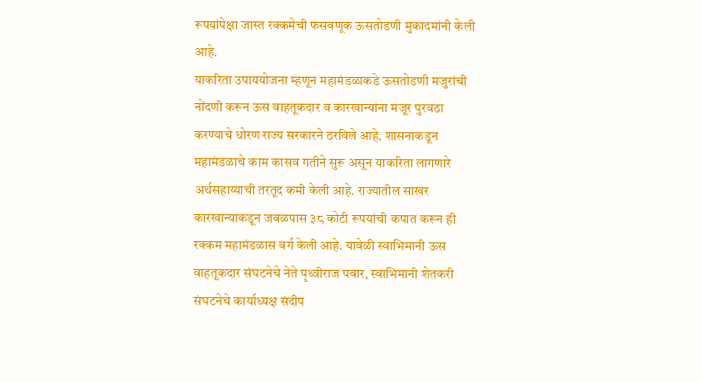रूपयांपेक्षा जास्त रक्कमेची फसवणूक ऊसतोडणी मुकादमांनी केली आहे.
याकरिता उपाययोजना म्हणून महामंडळाकडे ऊसतोडणी मजुरांची नोंदणी करून ऊस वाहतूकदार व कारखान्यांना मजूर पुरवठा करण्याचे धोरण राज्य सरकारने ठरविले आहे. शासनाकडून महामंडळाचे काम कासव गतीने सुरू असून याकरिता लागणारे अर्थसहाय्याची तरतूद कमी केली आहे. राज्यातील साखर कारखान्याकडून जवळपास ३८ कोटी रूपयांची कपात करून ही रक्कम महामंडळास वर्ग केली आहे. यावेळी स्वाभिमानी ऊस वाहतूकदार संघटनेचे नेते पृथ्वीराज पवार, स्वाभिमानी शेतकरी संघटनेचे कार्याध्यक्ष संदीप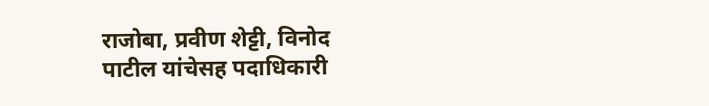राजोबा, प्रवीण शेट्टी, विनोद पाटील यांचेसह पदाधिकारी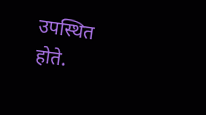उपस्थित होते.